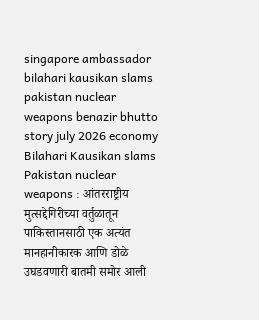singapore ambassador bilahari kausikan slams pakistan nuclear weapons benazir bhutto story july 2026 economy
Bilahari Kausikan slams Pakistan nuclear weapons : आंतरराष्ट्रीय मुत्सद्देगिरीच्या वर्तुळातून पाकिस्तानसाठी एक अत्यंत मानहानीकारक आणि डोळे उघडवणारी बातमी समोर आली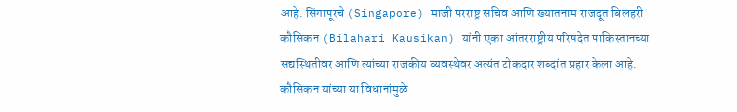आहे. सिंगापूरचे (Singapore) माजी परराष्ट्र सचिव आणि ख्यातनाम राजदूत बिलहरी कौसिकन (Bilahari Kausikan) यांनी एका आंतरराष्ट्रीय परिषदेत पाकिस्तानच्या सद्यस्थितीवर आणि त्यांच्या राजकीय व्यवस्थेवर अत्यंत टोकदार शब्दांत प्रहार केला आहे. कौसिकन यांच्या या विधानांमुळे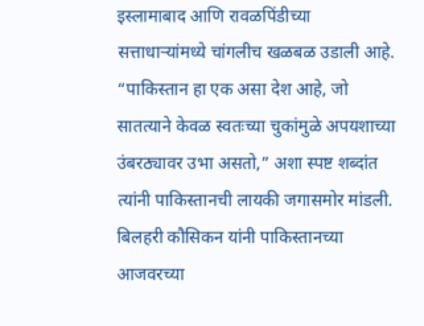इस्लामाबाद आणि रावळपिंडीच्या सत्ताधाऱ्यांमध्ये चांगलीच खळबळ उडाली आहे. “पाकिस्तान हा एक असा देश आहे, जो सातत्याने केवळ स्वतःच्या चुकांमुळे अपयशाच्या उंबरठ्यावर उभा असतो,” अशा स्पष्ट शब्दांत त्यांनी पाकिस्तानची लायकी जगासमोर मांडली.
बिलहरी कौसिकन यांनी पाकिस्तानच्या आजवरच्या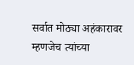सर्वात मोठ्या अहंकारावर म्हणजेच त्यांच्या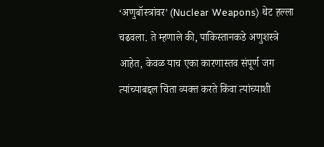‘अणुबॉस्त्रांवर’ (Nuclear Weapons) थेट हल्ला चढवला. ते म्हणाले की, पाकिस्तानकडे अणुशस्त्रे आहेत, केवळ याच एका कारणास्तव संपूर्ण जग त्यांच्याबद्दल चिंता व्यक्त करते किंवा त्यांच्याशी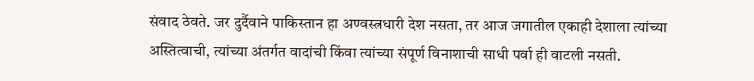संवाद ठेवते. जर दुर्दैवाने पाकिस्तान हा अण्वस्त्रधारी देश नसता, तर आज जगातील एकाही देशाला त्यांच्या अस्तित्वाची, त्यांच्या अंतर्गत वादांची किंवा त्यांच्या संपूर्ण विनाशाची साधी पर्वा ही वाटली नसती.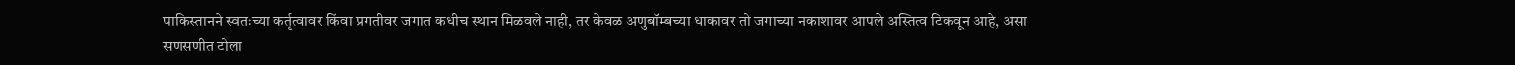पाकिस्तानने स्वतःच्या कर्तृत्वावर किंवा प्रगतीवर जगात कधीच स्थान मिळवले नाही, तर केवळ अणुबॉम्बच्या धाकावर तो जगाच्या नकाशावर आपले अस्तित्व टिकवून आहे, असा सणसणीत टोला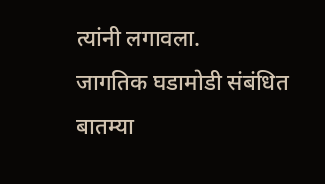त्यांनी लगावला.
जागतिक घडामोडी संबंधित बातम्या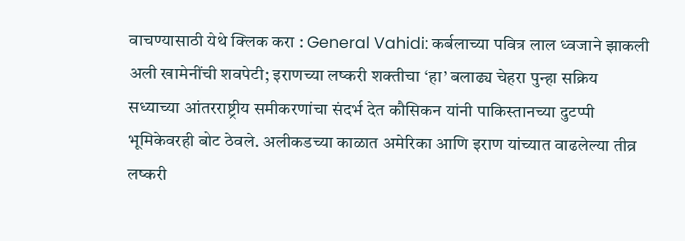वाचण्यासाठी येथे क्लिक करा : General Vahidi: कर्बलाच्या पवित्र लाल ध्वजाने झाकली अली खामेनींची शवपेटी; इराणच्या लष्करी शक्तीचा ‘हा’ बलाढ्य चेहरा पुन्हा सक्रिय
सध्याच्या आंतरराष्ट्रीय समीकरणांचा संदर्भ देत कौसिकन यांनी पाकिस्तानच्या दुटप्पी भूमिकेवरही बोट ठेवले. अलीकडच्या काळात अमेरिका आणि इराण यांच्यात वाढलेल्या तीव्र लष्करी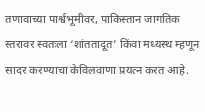तणावाच्या पार्श्वभूमीवर, पाकिस्तान जागतिक स्तरावर स्वतःला ‘शांततादूत’ किंवा मध्यस्थ म्हणून सादर करण्याचा केविलवाणा प्रयत्न करत आहे.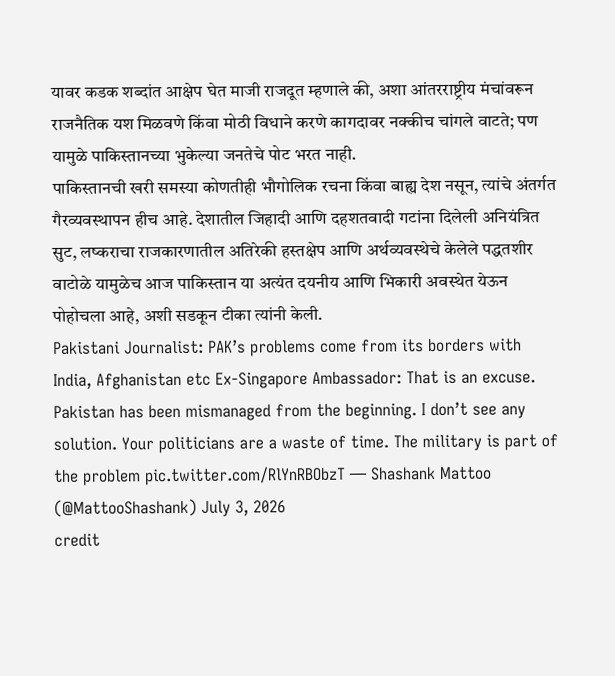यावर कडक शब्दांत आक्षेप घेत माजी राजदूत म्हणाले की, अशा आंतरराष्ट्रीय मंचांवरून राजनैतिक यश मिळवणे किंवा मोठी विधाने करणे कागदावर नक्कीच चांगले वाटते; पण यामुळे पाकिस्तानच्या भुकेल्या जनतेचे पोट भरत नाही.
पाकिस्तानची खरी समस्या कोणतीही भौगोलिक रचना किंवा बाह्य देश नसून, त्यांचे अंतर्गत गैरव्यवस्थापन हीच आहे. देशातील जिहादी आणि दहशतवादी गटांना दिलेली अनियंत्रित सुट, लष्कराचा राजकारणातील अतिरेकी हस्तक्षेप आणि अर्थव्यवस्थेचे केलेले पद्धतशीर वाटोळे यामुळेच आज पाकिस्तान या अत्यंत दयनीय आणि भिकारी अवस्थेत येऊन पोहोचला आहे, अशी सडकून टीका त्यांनी केली.
Pakistani Journalist: PAK’s problems come from its borders with India, Afghanistan etc Ex-Singapore Ambassador: That is an excuse. Pakistan has been mismanaged from the beginning. I don’t see any solution. Your politicians are a waste of time. The military is part of the problem pic.twitter.com/RlYnRBObzT — Shashank Mattoo (@MattooShashank) July 3, 2026
credit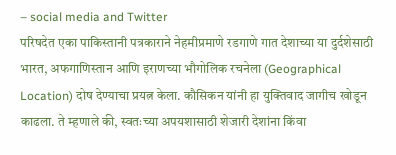– social media and Twitter
परिषदेत एका पाकिस्तानी पत्रकाराने नेहमीप्रमाणे रडगाणे गात देशाच्या या दुर्दशेसाठी भारत, अफगाणिस्तान आणि इराणच्या भौगोलिक रचनेला (Geographical Location) दोष देण्याचा प्रयत्न केला. कौसिकन यांनी हा युक्तिवाद जागीच खोडून काढला. ते म्हणाले की, स्वतःच्या अपयशासाठी शेजारी देशांना किंवा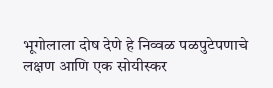भूगोलाला दोष देणे हे निव्वळ पळपुटेपणाचे लक्षण आणि एक सोयीस्कर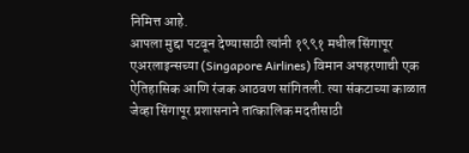निमित्त आहे.
आपला मुद्दा पटवून देण्यासाठी त्यांनी १९९१ मधील सिंगापूर एअरलाइन्सच्या (Singapore Airlines) विमान अपहरणाची एक ऐतिहासिक आणि रंजक आठवण सांगितली. त्या संकटाच्या काळात जेव्हा सिंगापूर प्रशासनाने तात्कालिक मदतीसाठी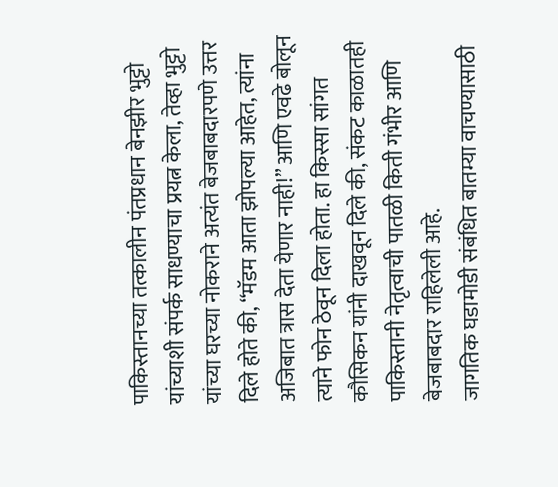पाकिस्तानच्या तत्कालीन पंतप्रधान बेनझीर भुट्टो यांच्याशी संपर्क साधण्याचा प्रयत्न केला, तेव्हा भुट्टो यांच्या घरच्या नोकराने अत्यंत बेजबाबदारपणे उत्तर दिले होते की, “मॅडम आता झोपल्या आहेत, त्यांना अजिबात त्रास देता येणार नाही!” आणि एवढे बोलून त्याने फोन ठेवून दिला होता. हा किस्सा सांगत कौसिकन यांनी दाखवून दिले की, संकट काळातही पाकिस्तानी नेतृत्वाची पातळी किती गंभीर आणि बेजबाबदार राहिलेली आहे.
जागतिक घडामोडी संबंधित बातम्या वाचण्यासाठी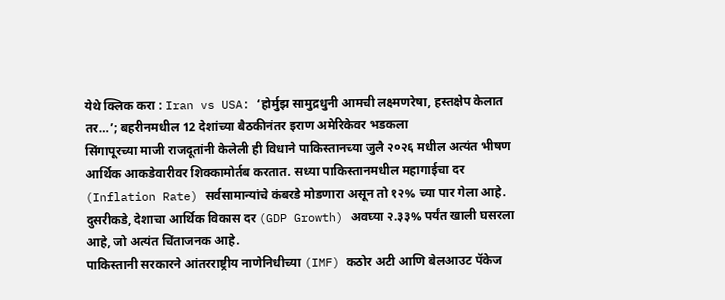येथे क्लिक करा : Iran vs USA: ‘होर्मुझ सामुद्रधुनी आमची लक्ष्मणरेषा, हस्तक्षेप केलात तर…’; बहरीनमधील 12 देशांच्या बैठकीनंतर इराण अमेरिकेवर भडकला
सिंगापूरच्या माजी राजदूतांनी केलेली ही विधाने पाकिस्तानच्या जुलै २०२६ मधील अत्यंत भीषण आर्थिक आकडेवारीवर शिक्कामोर्तब करतात. सध्या पाकिस्तानमधील महागाईचा दर (Inflation Rate) सर्वसामान्यांचे कंबरडे मोडणारा असून तो १२% च्या पार गेला आहे. दुसरीकडे, देशाचा आर्थिक विकास दर (GDP Growth) अवघ्या २.३३% पर्यंत खाली घसरला आहे, जो अत्यंत चिंताजनक आहे.
पाकिस्तानी सरकारने आंतरराष्ट्रीय नाणेनिधीच्या (IMF) कठोर अटी आणि बेलआउट पॅकेज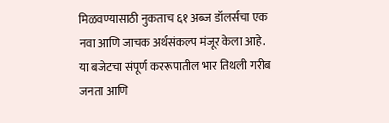मिळवण्यासाठी नुकताच ६१ अब्ज डॉलर्सचा एक नवा आणि जाचक अर्थसंकल्प मंजूर केला आहे. या बजेटचा संपूर्ण कररूपातील भार तिथली गरीब जनता आणि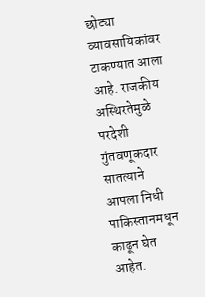छोट्या व्यावसायिकांवर टाकण्यात आला आहे. राजकीय अस्थिरतेमुळे परदेशी गुंतवणूकदार सातत्याने आपला निधी पाकिस्तानमधून काढून घेत आहेत.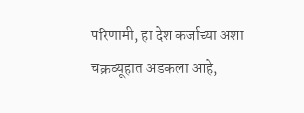परिणामी, हा देश कर्जाच्या अशा चक्रव्यूहात अडकला आहे,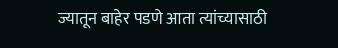ज्यातून बाहेर पडणे आता त्यांच्यासाठी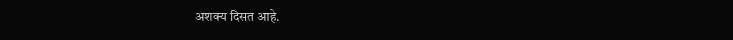अशक्य दिसत आहे.